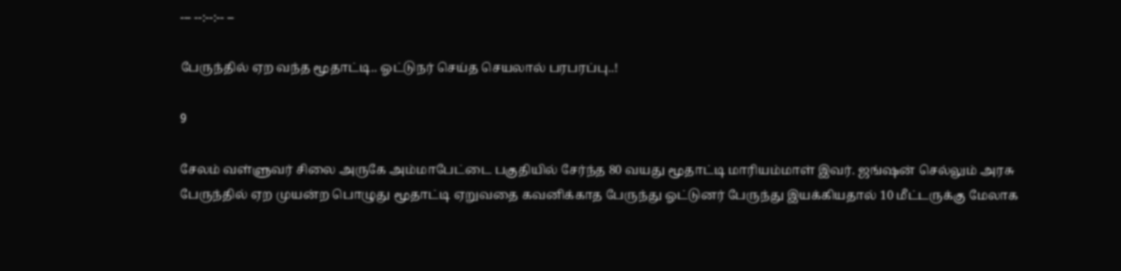--- --:--:-- --

பேருந்தில் ஏற வந்த மூதாட்டி.. ஓட்டுநர் செய்த செயலால் பரபரப்பு..!

9

சேலம் வள்ளுவர் சிலை அருகே அம்மாபேட்டை பகுதியில் சேர்ந்த 80 வயது மூதாட்டி மாரியம்மாள் இவர். ஜங்ஷன் செல்லும் அரசு பேருந்தில் ஏற முயன்ற பொழுது மூதாட்டி ஏறுவதை கவனிக்காத பேருந்து ஓட்டுனர் பேருந்து இயக்கியதால் 10 மீட்டருக்கு மேலாக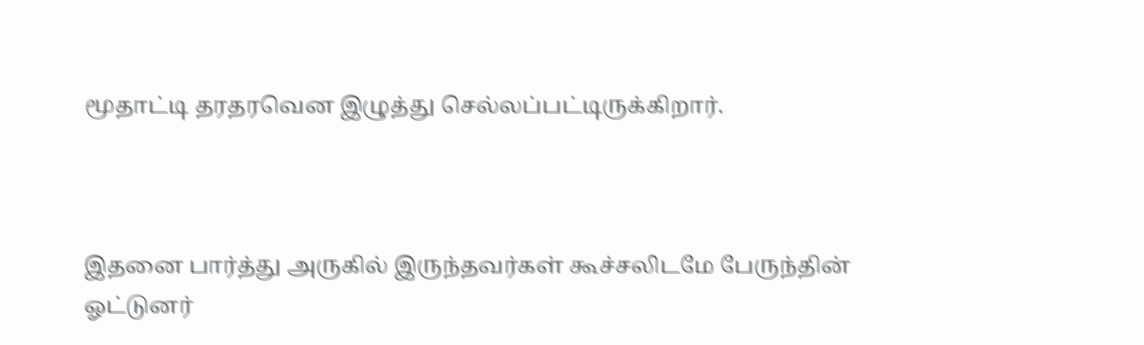மூதாட்டி தரதரவென இழுத்து செல்லப்பட்டிருக்கிறார்.



இதனை பார்த்து அருகில் இருந்தவர்கள் கூச்சலிடமே பேருந்தின் ஓட்டுனர்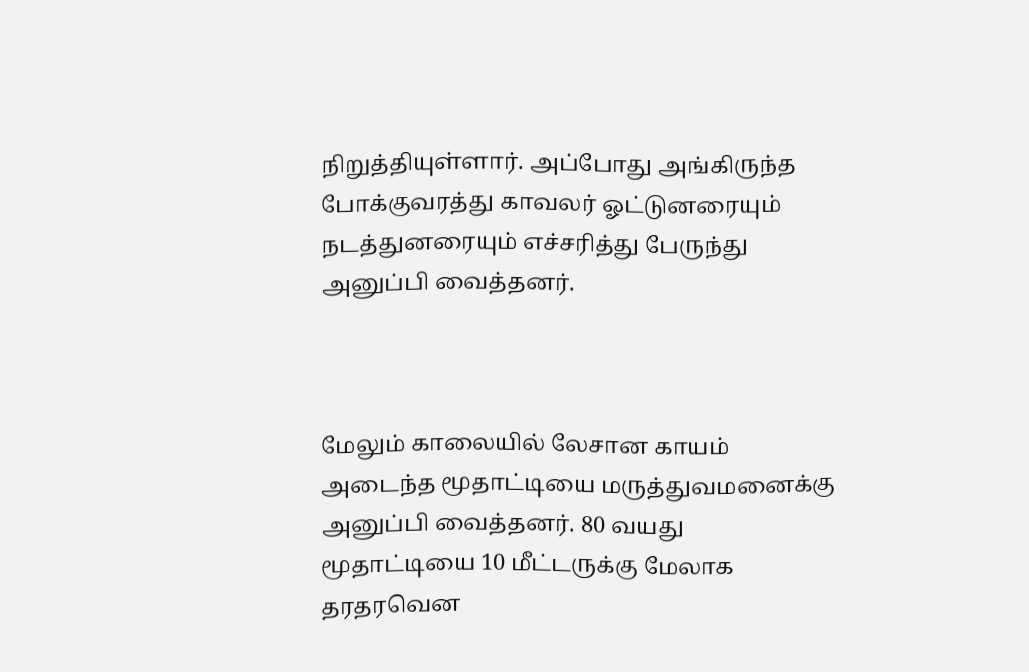நிறுத்தியுள்ளார். அப்போது அங்கிருந்த போக்குவரத்து காவலர் ஓட்டுனரையும் நடத்துனரையும் எச்சரித்து பேருந்து அனுப்பி வைத்தனர்.



மேலும் காலையில் லேசான காயம் அடைந்த மூதாட்டியை மருத்துவமனைக்கு அனுப்பி வைத்தனர். 80 வயது மூதாட்டியை 10 மீட்டருக்கு மேலாக தரதரவென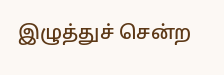இழுத்துச் சென்ற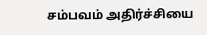சம்பவம் அதிர்ச்சியை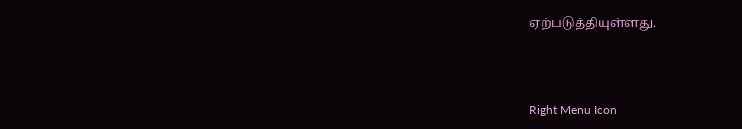ஏற்படுத்தியுள்ளது.



Right Menu Icon